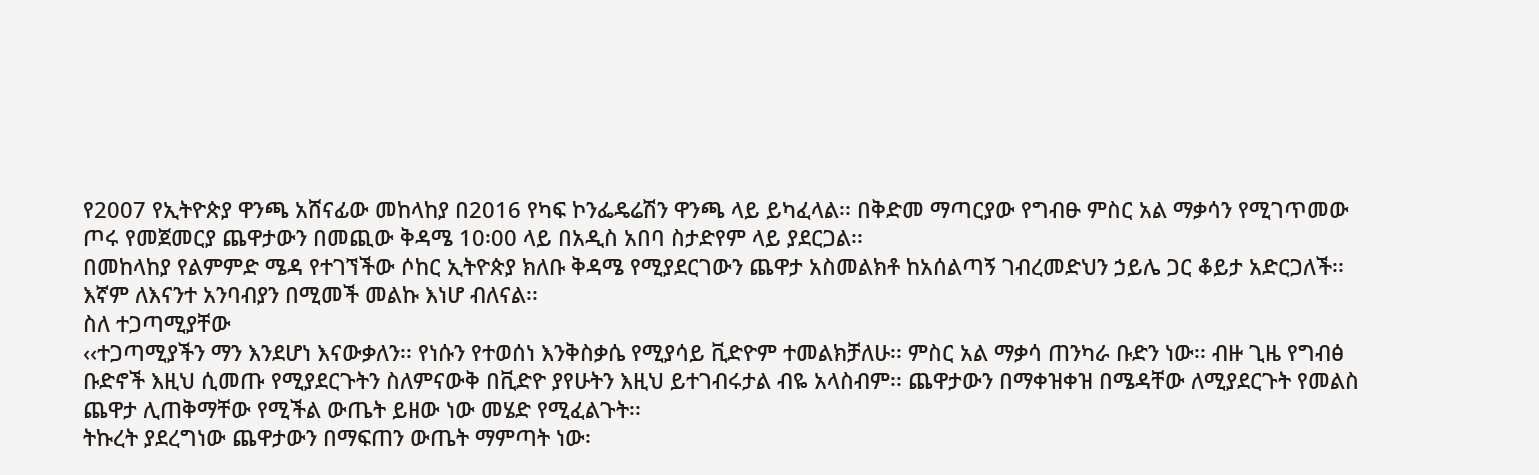የ2007 የኢትዮጵያ ዋንጫ አሸናፊው መከላከያ በ2016 የካፍ ኮንፌዴሬሽን ዋንጫ ላይ ይካፈላል፡፡ በቅድመ ማጣርያው የግብፁ ምስር አል ማቃሳን የሚገጥመው ጦሩ የመጀመርያ ጨዋታውን በመጪው ቅዳሜ 10፡00 ላይ በአዲስ አበባ ስታድየም ላይ ያደርጋል፡፡
በመከላከያ የልምምድ ሜዳ የተገኘችው ሶከር ኢትዮጵያ ክለቡ ቅዳሜ የሚያደርገውን ጨዋታ አስመልክቶ ከአሰልጣኝ ገብረመድህን ኃይሌ ጋር ቆይታ አድርጋለች፡፡ እኛም ለእናንተ አንባብያን በሚመች መልኩ እነሆ ብለናል፡፡
ስለ ተጋጣሚያቸው
‹‹ተጋጣሚያችን ማን እንደሆነ እናውቃለን፡፡ የነሱን የተወሰነ እንቅስቃሴ የሚያሳይ ቪድዮም ተመልክቻለሁ፡፡ ምስር አል ማቃሳ ጠንካራ ቡድን ነው፡፡ ብዙ ጊዜ የግብፅ ቡድኖች እዚህ ሲመጡ የሚያደርጉትን ስለምናውቅ በቪድዮ ያየሁትን እዚህ ይተገብሩታል ብዬ አላስብም፡፡ ጨዋታውን በማቀዝቀዝ በሜዳቸው ለሚያደርጉት የመልስ ጨዋታ ሊጠቅማቸው የሚችል ውጤት ይዘው ነው መሄድ የሚፈልጉት፡፡
ትኩረት ያደረግነው ጨዋታውን በማፍጠን ውጤት ማምጣት ነው፡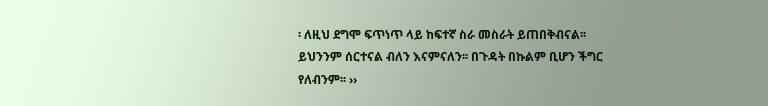፡ ለዚህ ደግሞ ፍጥነጥ ላይ ከፍተኛ ስራ መስራት ይጠበቅብናል፡፡ ይህንንም ሰርተናል ብለን እናምናለን፡፡ በጉዳት በኩልም ቢሆን ችግር የለብንም፡፡ ››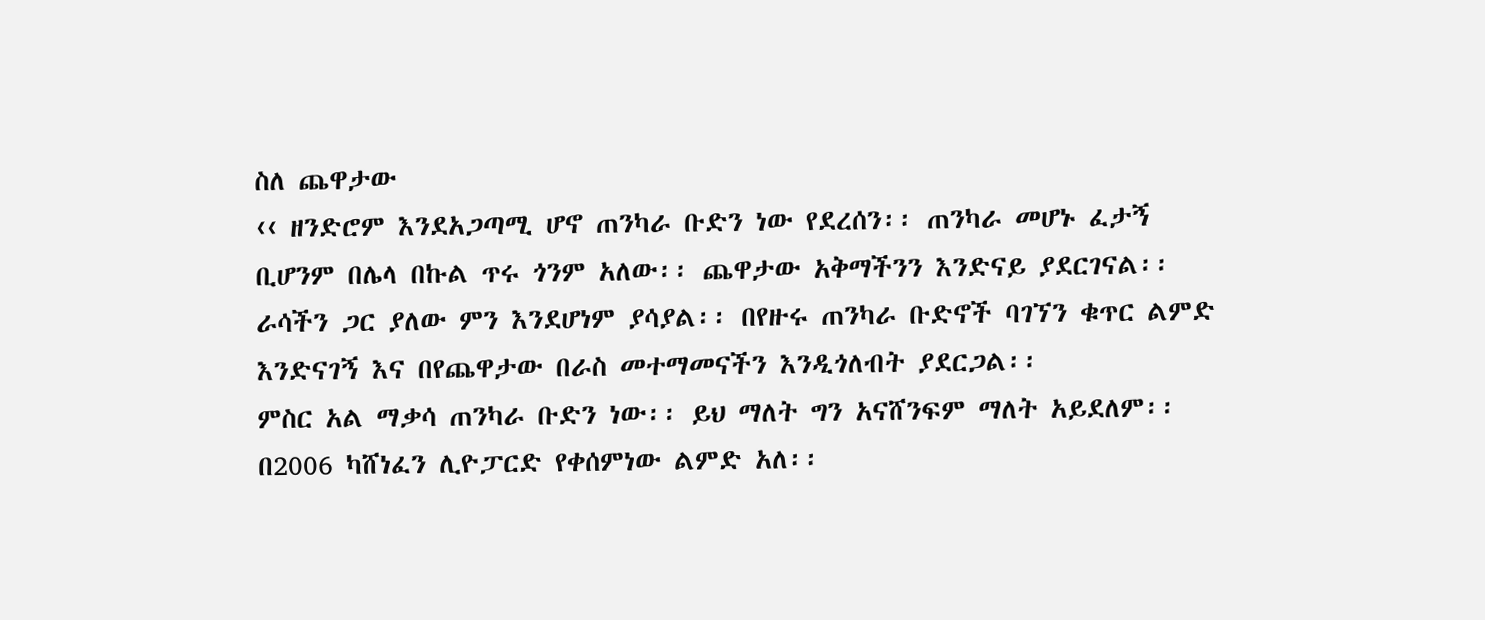ስለ ጨዋታው
‹‹ ዘንድሮም እንደአጋጣሚ ሆኖ ጠንካራ ቡድን ነው የደረሰን፡፡ ጠንካራ መሆኑ ፈታኝ ቢሆንም በሌላ በኩል ጥሩ ጎንም አለው፡፡ ጨዋታው አቅማችንን እንድናይ ያደርገናል፡፡ ራሳችን ጋር ያለው ምን እንደሆነም ያሳያል፡፡ በየዙሩ ጠንካራ ቡድኖች ባገኘን ቁጥር ልምድ እንድናገኝ እና በየጨዋታው በራስ መተማመናችን እንዲጎለብት ያደርጋል፡፡
ምስር አል ማቃሳ ጠንካራ ቡድን ነው፡፡ ይህ ማለት ግን አናሸንፍም ማለት አይደለም፡፡ በ2006 ካሸነፈን ሊዮፓርድ የቀሰምነው ልምድ አለ፡፡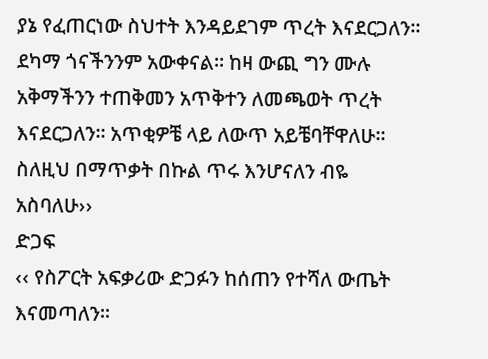ያኔ የፈጠርነው ስህተት እንዳይደገም ጥረት እናደርጋለን፡፡ ደካማ ጎናችንንም አውቀናል፡፡ ከዛ ውጪ ግን ሙሉ አቅማችንን ተጠቅመን አጥቅተን ለመጫወት ጥረት እናደርጋለን፡፡ አጥቂዎቼ ላይ ለውጥ አይቼባቸዋለሁ፡፡ ስለዚህ በማጥቃት በኩል ጥሩ እንሆናለን ብዬ አስባለሁ››
ድጋፍ
‹‹ የስፖርት አፍቃሪው ድጋፉን ከሰጠን የተሻለ ውጤት እናመጣለን፡፡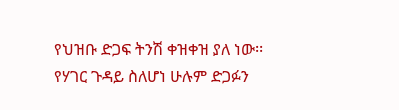የህዝቡ ድጋፍ ትንሽ ቀዝቀዝ ያለ ነው፡፡ የሃገር ጉዳይ ስለሆነ ሁሉም ድጋፉን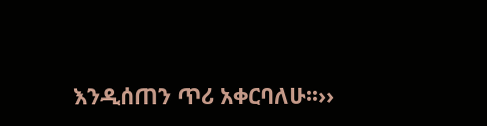እንዲሰጠን ጥሪ አቀርባለሁ፡፡››